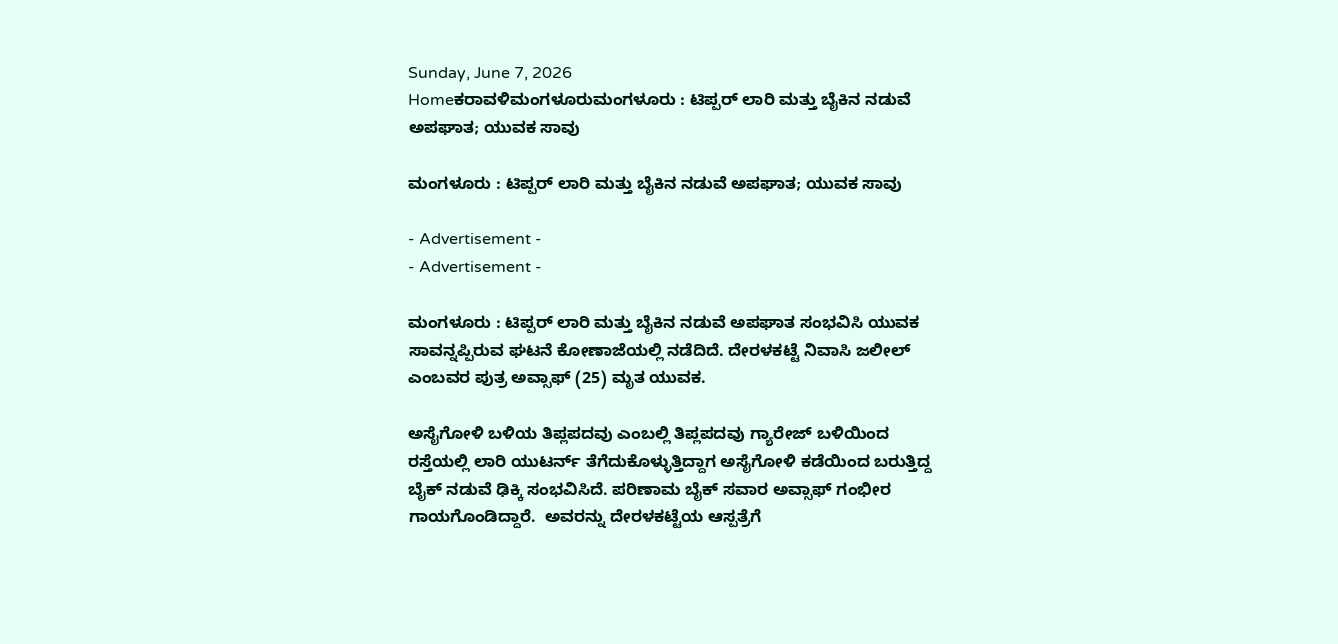Sunday, June 7, 2026
Homeಕರಾವಳಿಮಂಗಳೂರುಮಂಗಳೂರು : ಟಿಪ್ಪರ್ ಲಾರಿ ಮತ್ತು ಬೈಕಿನ ನಡುವೆ ಅಪಘಾತ; ಯುವಕ ಸಾವು

ಮಂಗಳೂರು : ಟಿಪ್ಪರ್ ಲಾರಿ ಮತ್ತು ಬೈಕಿನ ನಡುವೆ ಅಪಘಾತ; ಯುವಕ ಸಾವು

- Advertisement -
- Advertisement -

ಮಂಗಳೂರು : ಟಿಪ್ಪರ್ ಲಾರಿ ಮತ್ತು ಬೈಕಿನ ನಡುವೆ ಅಪಘಾತ ಸಂಭವಿಸಿ ಯುವಕ ಸಾವನ್ನಪ್ಪಿರುವ ಘಟನೆ ಕೋಣಾಜೆಯಲ್ಲಿ ನಡೆದಿದೆ. ದೇರಳಕಟ್ಟೆ ನಿವಾಸಿ ಜಲೀಲ್ ಎಂಬವರ ಪುತ್ರ ಅವ್ಸಾಫ್ (25) ಮೃತ ಯುವಕ.

ಅಸೈಗೋಳಿ ಬಳಿಯ ತಿಪ್ಲಪದವು ಎಂಬಲ್ಲಿ ತಿಪ್ಲಪದವು ಗ್ಯಾರೇಜ್ ಬಳಿಯಿಂದ ರಸ್ತೆಯಲ್ಲಿ ಲಾರಿ ಯುಟರ್ನ್ ತೆಗೆದುಕೊಳ್ಳುತ್ತಿದ್ದಾಗ ಅಸೈಗೋಳಿ ಕಡೆಯಿಂದ ಬರುತ್ತಿದ್ದ ಬೈಕ್ ನಡುವೆ ಢಿಕ್ಕಿ ಸಂಭವಿಸಿದೆ. ಪರಿಣಾಮ ಬೈಕ್ ಸವಾರ ಅವ್ಸಾಫ್ ಗಂಭೀರ ಗಾಯಗೊಂಡಿದ್ದಾರೆ.  ಅವರನ್ನು ದೇರಳಕಟ್ಟೆಯ ಆಸ್ಪತ್ರೆಗೆ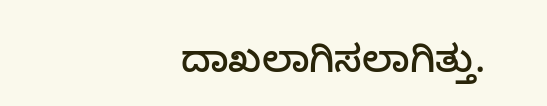ದಾಖಲಾಗಿಸಲಾಗಿತ್ತು.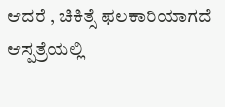ಆದರೆ , ಚಿಕಿತ್ಸೆ ಫಲಕಾರಿಯಾಗದೆ ಆಸ್ಪತ್ರೆಯಲ್ಲಿ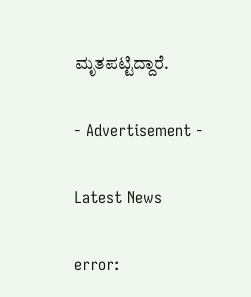ಮೃತಪಟ್ಟಿದ್ದಾರೆ.

- Advertisement -

Latest News

error: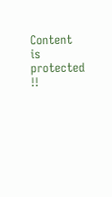Content is protected !!